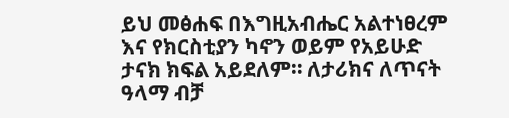ይህ መፅሐፍ በእግዚአብሔር አልተነፀረም እና የክርስቲያን ካኖን ወይም የአይሁድ ታናክ ክፍል አይደለም። ለታሪክና ለጥናት ዓላማ ብቻ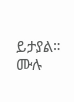ይታያል። ሙሉ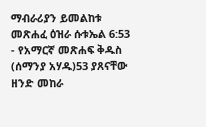ማብራሪያን ይመልከቱ መጽሐፈ ዕዝራ ሱቱኤል 6:53 - የአማርኛ መጽሐፍ ቅዱስ (ሰማንያ አሃዱ)53 ያጸናቸው ዘንድ መከራ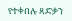የተቀበሉ ጻድቃን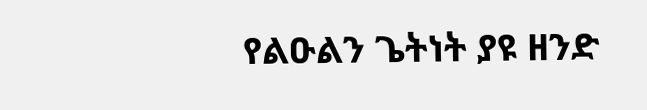የልዑልን ጌትነት ያዩ ዘንድ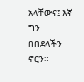አላቸውና፤ እኛ ግን በበደላችን ኖርን።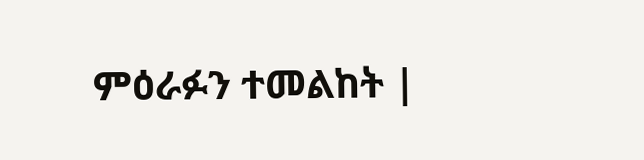ምዕራፉን ተመልከት |